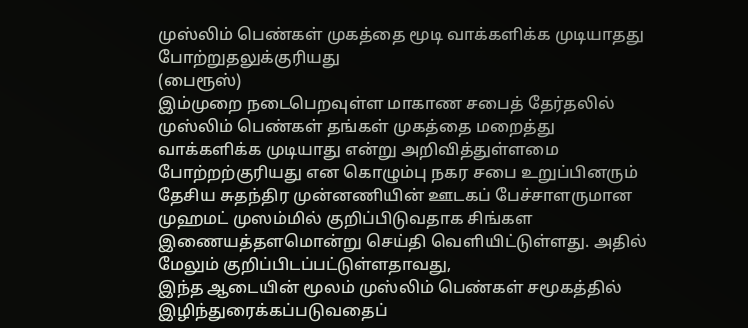முஸ்லிம் பெண்கள் முகத்தை மூடி வாக்களிக்க முடியாதது போற்றுதலுக்குரியது
(பைரூஸ்)
இம்முறை நடைபெறவுள்ள மாகாண சபைத் தேர்தலில் முஸ்லிம் பெண்கள் தங்கள் முகத்தை மறைத்து வாக்களிக்க முடியாது என்று அறிவித்துள்ளமை போற்றற்குரியது என கொழும்பு நகர சபை உறுப்பினரும் தேசிய சுதந்திர முன்னணியின் ஊடகப் பேச்சாளருமான முஹமட் முஸம்மில் குறிப்பிடுவதாக சிங்கள இணையத்தளமொன்று செய்தி வெளியிட்டுள்ளது. அதில் மேலும் குறிப்பிடப்பட்டுள்ளதாவது,
இந்த ஆடையின் மூலம் முஸ்லிம் பெண்கள் சமூகத்தில் இழிந்துரைக்கப்படுவதைப்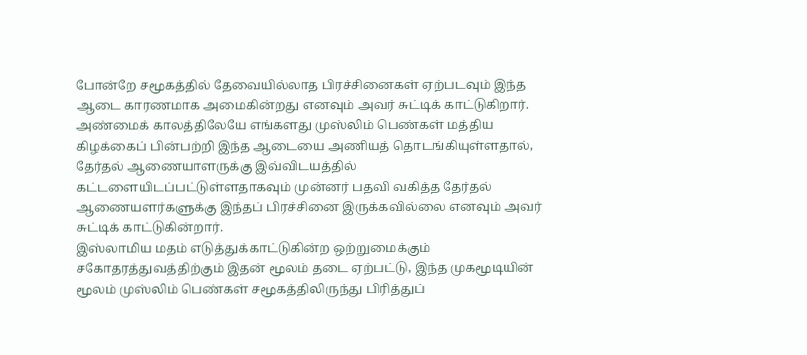போன்றே சமூகத்தில் தேவையில்லாத பிரச்சினைகள் ஏற்படவும் இந்த ஆடை காரணமாக அமைகின்றது எனவும் அவர் சுட்டிக் காட்டுகிறார்.
அண்மைக் காலத்திலேயே எங்களது முஸ்லிம் பெண்கள் மத்திய கிழக்கைப் பின்பற்றி இந்த ஆடையை அணியத் தொடங்கியுள்ளதால், தேர்தல் ஆணையாளருக்கு இவ்விடயத்தில் கட்டளையிடப்பட்டுள்ளதாகவும் முன்னர் பதவி வகித்த தேர்தல் ஆணையளர்களுக்கு இந்தப் பிரச்சினை இருக்கவில்லை எனவும் அவர் சுட்டிக் காட்டுகின்றார்.
இஸ்லாமிய மதம் எடுத்துக்காட்டுகின்ற ஒற்றுமைக்கும் சகோதரத்துவத்திற்கும் இதன் மூலம் தடை ஏற்பட்டு, இந்த முகமூடியின் மூலம் முஸ்லிம் பெண்கள் சமூகத்திலிருந்து பிரித்துப்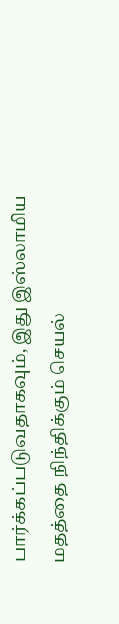பார்க்கப்படுவதாகவும், இது இஸ்லாமிய மதத்தை நிந்திக்கும் செயல்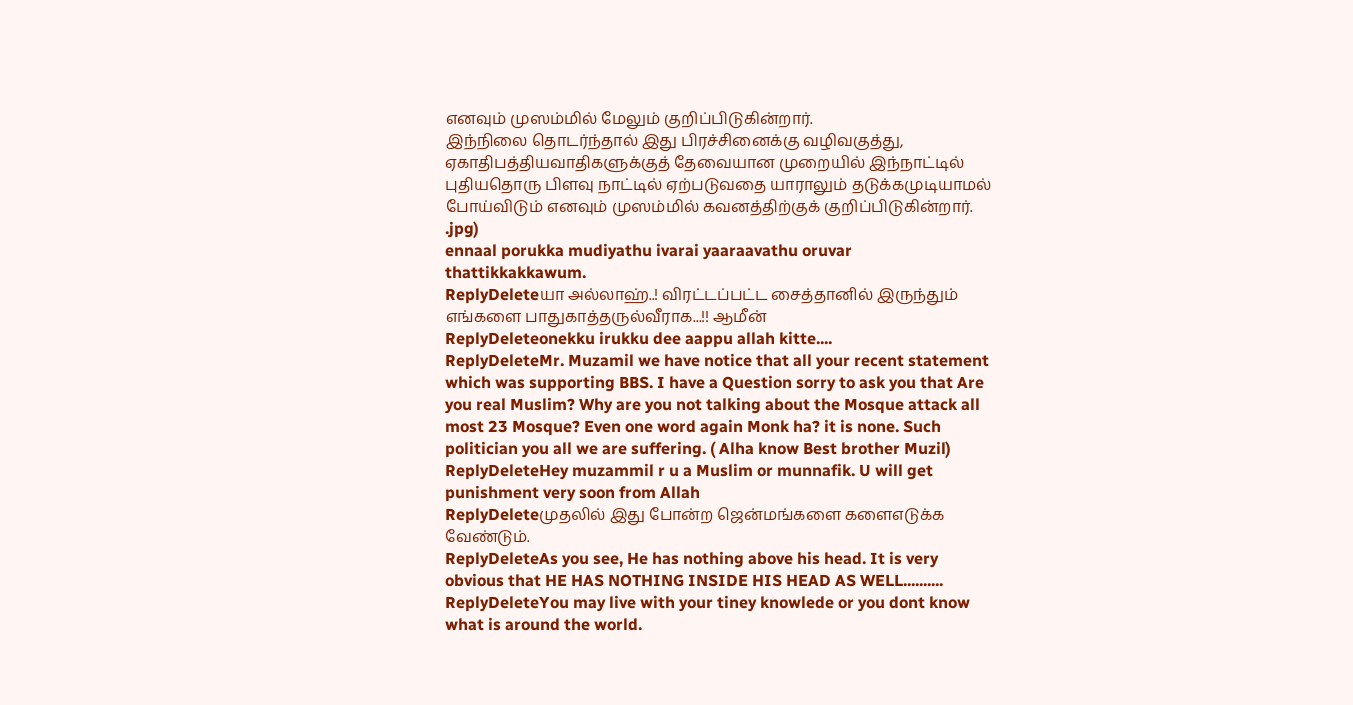எனவும் முஸம்மில் மேலும் குறிப்பிடுகின்றார்.
இந்நிலை தொடர்ந்தால் இது பிரச்சினைக்கு வழிவகுத்து, ஏகாதிபத்தியவாதிகளுக்குத் தேவையான முறையில் இந்நாட்டில் புதியதொரு பிளவு நாட்டில் ஏற்படுவதை யாராலும் தடுக்கமுடியாமல் போய்விடும் எனவும் முஸம்மில் கவனத்திற்குக் குறிப்பிடுகின்றார்.
.jpg)
ennaal porukka mudiyathu ivarai yaaraavathu oruvar thattikkakkawum.
ReplyDeleteயா அல்லாஹ்..! விரட்டப்பட்ட சைத்தானில் இருந்தும் எங்களை பாதுகாத்தருல்வீராக...!! ஆமீன்
ReplyDeleteonekku irukku dee aappu allah kitte....
ReplyDeleteMr. Muzamil we have notice that all your recent statement which was supporting BBS. I have a Question sorry to ask you that Are you real Muslim? Why are you not talking about the Mosque attack all most 23 Mosque? Even one word again Monk ha? it is none. Such politician you all we are suffering. ( Alha know Best brother Muzil)
ReplyDeleteHey muzammil r u a Muslim or munnafik. U will get punishment very soon from Allah
ReplyDeleteமுதலில் இது போன்ற ஜென்மங்களை களைஎடுக்க வேண்டும்.
ReplyDeleteAs you see, He has nothing above his head. It is very obvious that HE HAS NOTHING INSIDE HIS HEAD AS WELL..........
ReplyDeleteYou may live with your tiney knowlede or you dont know what is around the world.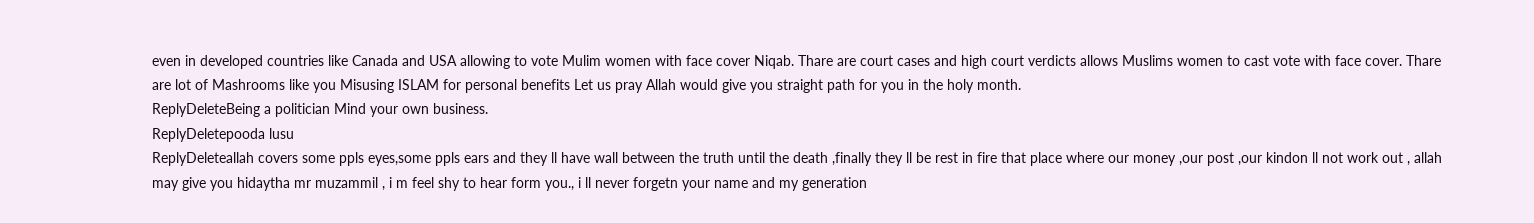even in developed countries like Canada and USA allowing to vote Mulim women with face cover Niqab. Thare are court cases and high court verdicts allows Muslims women to cast vote with face cover. Thare are lot of Mashrooms like you Misusing ISLAM for personal benefits Let us pray Allah would give you straight path for you in the holy month.
ReplyDeleteBeing a politician Mind your own business.
ReplyDeletepooda lusu
ReplyDeleteallah covers some ppls eyes,some ppls ears and they ll have wall between the truth until the death ,finally they ll be rest in fire that place where our money ,our post ,our kindon ll not work out , allah may give you hidaytha mr muzammil , i m feel shy to hear form you., i ll never forgetn your name and my generation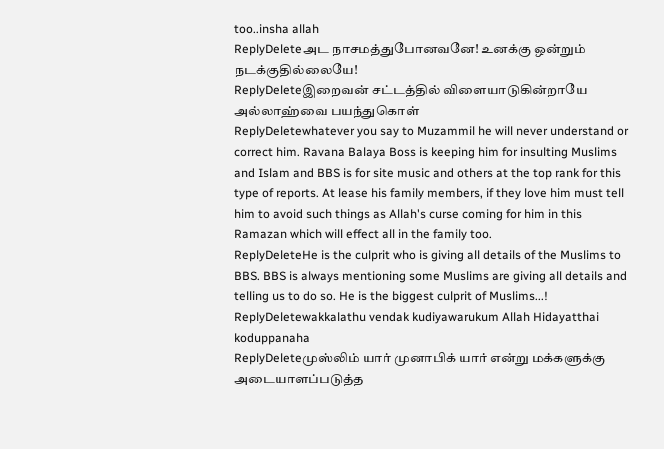too..insha allah
ReplyDeleteஅட நாசமத்துபோனவனே! உனக்கு ஒன்றும் நடக்குதில்லையே!
ReplyDeleteஇறைவன் சட்டத்தில் விளையாடுகின்றாயே அல்லாஹ்வை பயந்துகொள்
ReplyDeletewhatever you say to Muzammil he will never understand or correct him. Ravana Balaya Boss is keeping him for insulting Muslims and Islam and BBS is for site music and others at the top rank for this type of reports. At lease his family members, if they love him must tell him to avoid such things as Allah's curse coming for him in this Ramazan which will effect all in the family too.
ReplyDeleteHe is the culprit who is giving all details of the Muslims to BBS. BBS is always mentioning some Muslims are giving all details and telling us to do so. He is the biggest culprit of Muslims...!
ReplyDeletewakkalathu vendak kudiyawarukum Allah Hidayatthai koduppanaha
ReplyDeleteமுஸ்லிம் யார் முனாபிக் யார் என்று மக்களுக்கு அடையாளப்படுத்த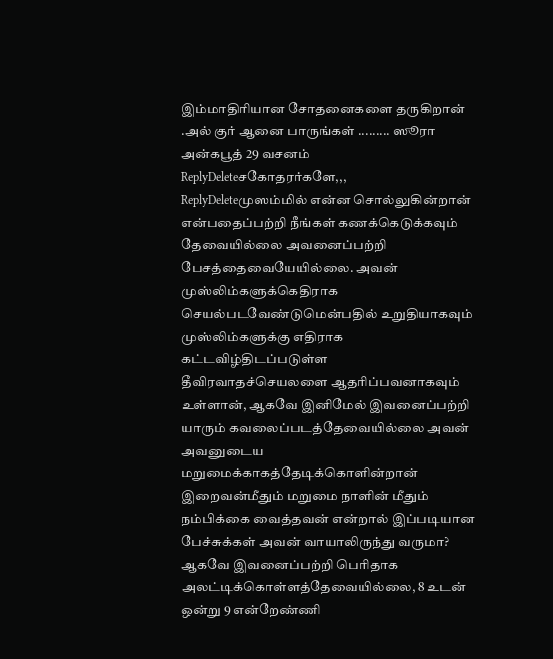இம்மாதிரியான சோதனைகளை தருகிறான் .அல் குர் ஆனை பாருங்கள் ......... ஸூரா அன்கபூத் 29 வசனம்
ReplyDeleteசகோதரர்களே,,,
ReplyDeleteமுஸம்மில் என்ன சொல்லுகின்றான் என்பதைப்பற்றி நீங்கள் கணக்கெடுக்கவும் தேவையில்லை அவனைப்பற்றி பேசத்தைவையேயில்லை. அவன் முஸ்லிம்களுக்கெதிராக செயல்படவேண்டுமென்பதில் உறுதியாகவும் முஸ்லிம்களுக்கு எதிராக கட்டவிழ்திடப்படுள்ள தீவிரவாதச்செயலளை ஆதரிப்பவனாகவும் உள்ளான், ஆகவே இனிமேல் இவனைப்பற்றி யாரும் கவலைப்படத்தேவையில்லை அவன் அவனுடைய மறுமைக்காகத்தேடிக்கொளின்றான் இறைவன்மீதும் மறுமை நாளின் மீதும் நம்பிக்கை வைத்தவன் என்றால் இப்படியான பேச்சுக்கள் அவன் வாயாலிருந்து வருமா? ஆகவே இவனைப்பற்றி பெரிதாக அலட்டிக்கொள்ளத்தேவையில்லை, 8 உடன் ஒன்று 9 என்றேண்ணி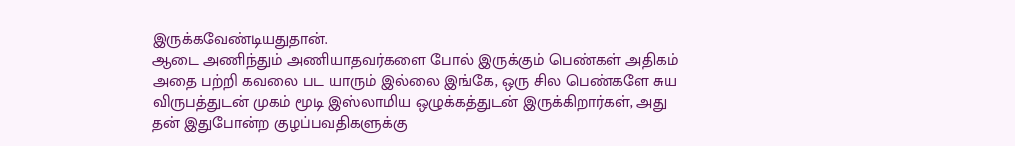இருக்கவேண்டியதுதான்.
ஆடை அணிந்தும் அணியாதவர்களை போல் இருக்கும் பெண்கள் அதிகம் அதை பற்றி கவலை பட யாரும் இல்லை இங்கே, ஒரு சில பெண்களே சுய விருபத்துடன் முகம் மூடி இஸ்லாமிய ஒழுக்கத்துடன் இருக்கிறார்கள், அது தன் இதுபோன்ற குழப்பவதிகளுக்கு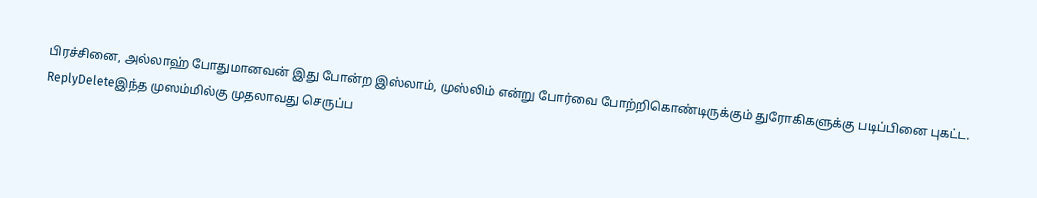பிரச்சினை, அல்லாஹ் போதுமானவன் இது போன்ற இஸ்லாம், முஸ்லிம் என்று போர்வை போற்றிகொண்டிருக்கும் துரோகிகளுக்கு படிப்பினை புகட்ட.
ReplyDeleteஇந்த முஸம்மில்கு முதலாவது செருப்ப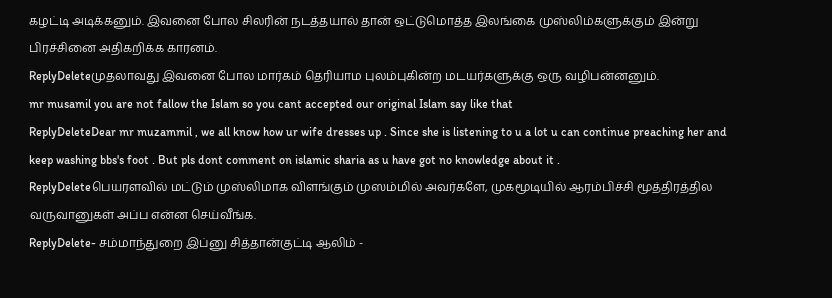கழட்டி அடிக்கனும். இவனை போல சிலரின் நடத்தயால் தான் ஒட்டுமொத்த இலங்கை முஸ்லிம்களுக்கும் இன்று பிரச்சினை அதிகறிக்க காரனம்.
ReplyDeleteமுதலாவது இவனை போல மார்கம் தெரியாம புலம்புகின்ற மடயர்களுக்கு ஒரு வழிபன்னனும்.
mr musamil you are not fallow the Islam so you cant accepted our original Islam say like that
ReplyDeleteDear mr muzammil , we all know how ur wife dresses up . Since she is listening to u a lot u can continue preaching her and keep washing bbs's foot . But pls dont comment on islamic sharia as u have got no knowledge about it .
ReplyDeleteபெயரளவில் மட்டும் முஸ்லிமாக விளங்கும் முஸம்மில் அவர்களே, முகமூடியில் ஆரம்பிச்சி மூத்திரத்தில வருவானுகள் அப்ப என்ன செய்வீங்க.
ReplyDelete- சம்மாந்துறை இப்னு சித்தான்குட்டி ஆலிம் -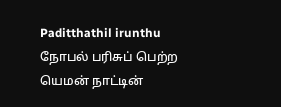Paditthathil irunthu நோபல் பரிசுப் பெற்ற யெமன் நாட்டின்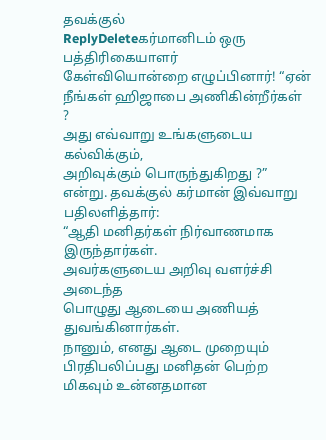தவக்குல்
ReplyDeleteகர்மானிடம் ஒரு பத்திரிகையாளர்
கேள்வியொன்றை எழுப்பினார்! “ஏன் நீங்கள் ஹிஜாபை அணிகின்றீர்கள் ?
அது எவ்வாறு உங்களுடைய கல்விக்கும்,
அறிவுக்கும் பொருந்துகிறது ?” என்று. தவக்குல் கர்மான் இவ்வாறு பதிலளித்தார்:
“ஆதி மனிதர்கள் நிர்வாணமாக இருந்தார்கள்.
அவர்களுடைய அறிவு வளர்ச்சி அடைந்த
பொழுது ஆடையை அணியத் துவங்கினார்கள்.
நானும், எனது ஆடை முறையும்
பிரதிபலிப்பது மனிதன் பெற்ற மிகவும் உன்னதமான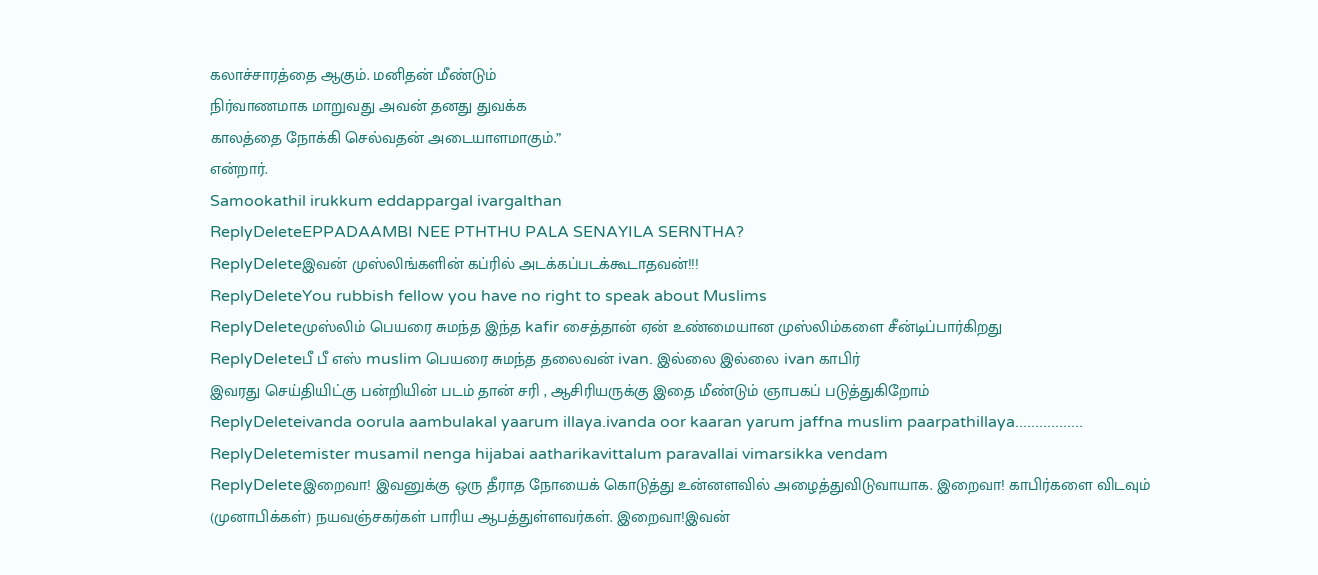கலாச்சாரத்தை ஆகும். மனிதன் மீண்டும்
நிர்வாணமாக மாறுவது அவன் தனது துவக்க
காலத்தை நோக்கி செல்வதன் அடையாளமாகும்.”
என்றார்.
Samookathil irukkum eddappargal ivargalthan
ReplyDeleteEPPADAAMBI NEE PTHTHU PALA SENAYILA SERNTHA?
ReplyDeleteஇவன் முஸ்லிங்களின் கப்ரில் அடக்கப்படக்கூடாதவன்!!!
ReplyDeleteYou rubbish fellow you have no right to speak about Muslims
ReplyDeleteமுஸ்லிம் பெயரை சுமந்த இந்த kafir சைத்தான் ஏன் உண்மையான முஸ்லிம்களை சீன்டிப்பார்கிறது
ReplyDeleteபீ பீ எஸ் muslim பெயரை சுமந்த தலைவன் ivan. இல்லை இல்லை ivan காபிர்
இவரது செய்தியிட்கு பன்றியின் படம் தான் சரி , ஆசிரியருக்கு இதை மீண்டும் ஞாபகப் படுத்துகிறோம்
ReplyDeleteivanda oorula aambulakal yaarum illaya.ivanda oor kaaran yarum jaffna muslim paarpathillaya.................
ReplyDeletemister musamil nenga hijabai aatharikavittalum paravallai vimarsikka vendam
ReplyDeleteஇறைவா! இவனுக்கு ஒரு தீராத நோயைக் கொடுத்து உன்னளவில் அழைத்துவிடுவாயாக. இறைவா! காபிர்களை விடவும் (முனாபிக்கள்) நயவஞ்சகர்கள் பாரிய ஆபத்துள்ளவர்கள். இறைவா!இவன்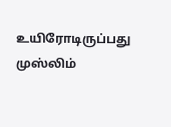உயிரோடிருப்பது முஸ்லிம்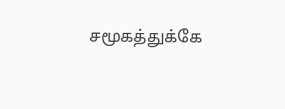சமூகத்துக்கே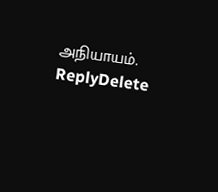அநியாயம்.
ReplyDelete